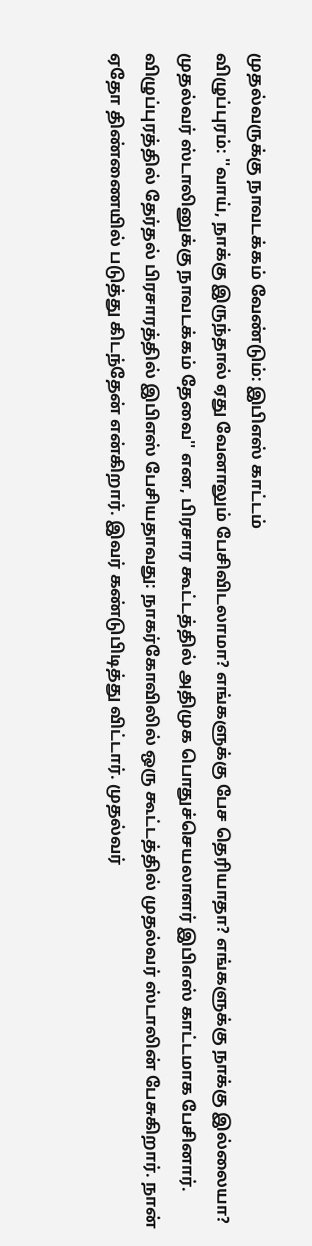முதல்வருக்கு நாவடக்கம் வேண்டும்: இபிஎஸ் காட்டம்
விழுப்புரம்: ''வாய், நாக்கு இருந்தால் ஏது வேனாலும் பேசிவிடலாமா? எங்களுக்கு பேச தெரியாதா? எங்களுக்கு நாக்கு இல்லையா? முதல்வர் ஸ்டாலினுக்கு நாவடக்கம் தேவை'' என, பிரசார கூட்டத்தில் அதிமுக பொதுச்செயலாளர் இபிஎஸ் காட்டமாக பேசினார்.
விழுப்புரத்தில் தேர்தல் பிரசாரத்தில் இபிஎஸ் பேசியதாவது: நாகர்கோவிலில் ஒரு கூட்டத்தில் முதல்வர் ஸ்டாலின் பேசுகிறார். நான் ஏதோ திண்ணையில் படுத்து கிடந்தேன் என்கிறார். இவர் கண்டுபிடித்து விட்டார். முதல்வர்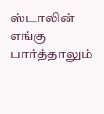ஸ்டாலின் எங்கு பார்த்தாலும்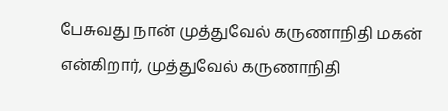பேசுவது நான் முத்துவேல் கருணாநிதி மகன் என்கிறார், முத்துவேல் கருணாநிதி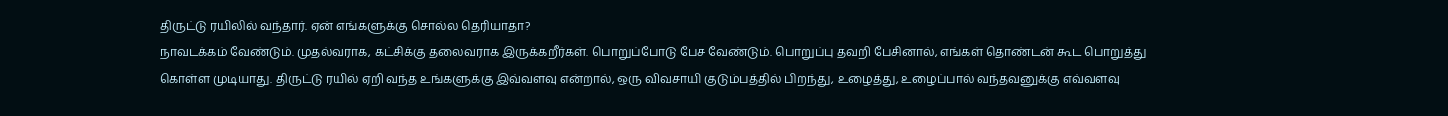திருட்டு ரயிலில் வந்தார். ஏன் எங்களுக்கு சொல்ல தெரியாதா?
நாவடக்கம் வேண்டும். முதல்வராக, கட்சிக்கு தலைவராக இருக்கறீர்கள். பொறுப்போடு பேச வேண்டும். பொறுப்பு தவறி பேசினால், எங்கள் தொண்டன் கூட பொறுத்து கொள்ள முடியாது. திருட்டு ரயில் ஏறி வந்த உங்களுக்கு இவ்வளவு என்றால், ஒரு விவசாயி குடும்பத்தில் பிறந்து, உழைத்து, உழைப்பால் வந்தவனுக்கு எவ்வளவு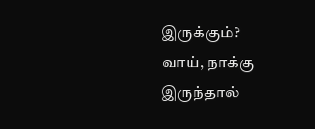இருக்கும்?
வாய், நாக்கு இருந்தால்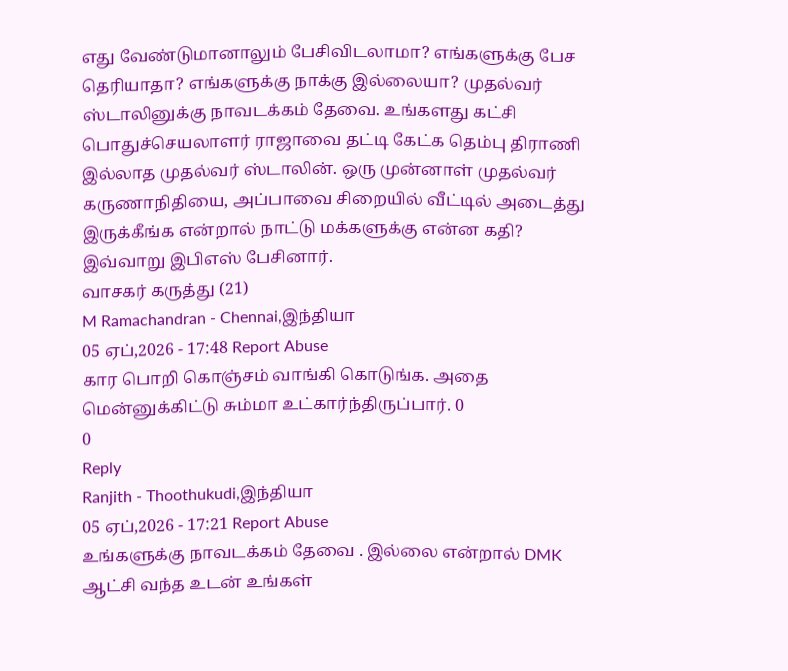எது வேண்டுமானாலும் பேசிவிடலாமா? எங்களுக்கு பேச தெரியாதா? எங்களுக்கு நாக்கு இல்லையா? முதல்வர் ஸ்டாலினுக்கு நாவடக்கம் தேவை. உங்களது கட்சி பொதுச்செயலாளர் ராஜாவை தட்டி கேட்க தெம்பு திராணி இல்லாத முதல்வர் ஸ்டாலின். ஒரு முன்னாள் முதல்வர் கருணாநிதியை, அப்பாவை சிறையில் வீட்டில் அடைத்து இருக்கீங்க என்றால் நாட்டு மக்களுக்கு என்ன கதி? இவ்வாறு இபிஎஸ் பேசினார்.
வாசகர் கருத்து (21)
M Ramachandran - Chennai,இந்தியா
05 ஏப்,2026 - 17:48 Report Abuse
கார பொறி கொஞ்சம் வாங்கி கொடுங்க. அதை மென்னுக்கிட்டு சும்மா உட்கார்ந்திருப்பார். 0
0
Reply
Ranjith - Thoothukudi,இந்தியா
05 ஏப்,2026 - 17:21 Report Abuse
உங்களுக்கு நாவடக்கம் தேவை . இல்லை என்றால் DMK ஆட்சி வந்த உடன் உங்கள்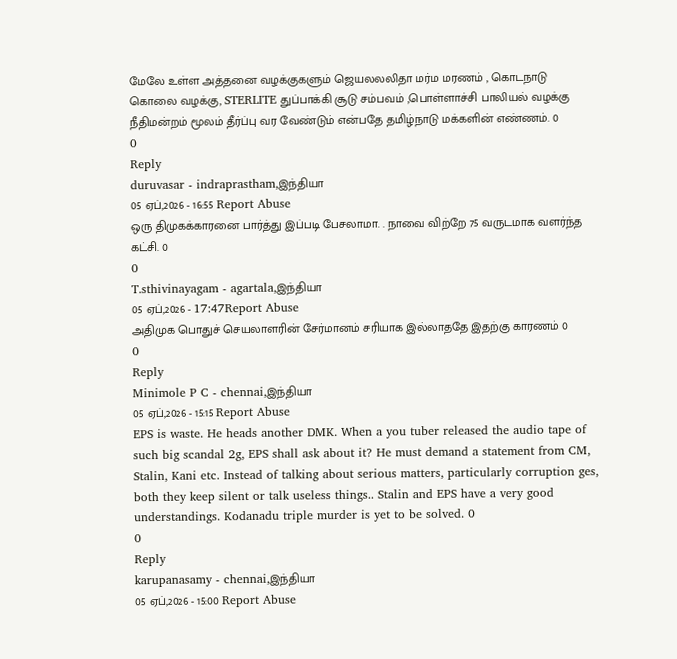மேலே உள்ள அத்தனை வழக்குகளும் ஜெயலலலிதா மர்ம மரணம் , கொடநாடு கொலை வழக்கு, STERLITE துப்பாக்கி சூடு சம்பவம் ,பொள்ளாச்சி பாலியல் வழக்கு நீதிமன்றம் மூலம் தீர்ப்பு வர வேண்டும் என்பதே தமிழ்நாடு மக்களின் எண்ணம். 0
0
Reply
duruvasar - indraprastham,இந்தியா
05 ஏப்,2026 - 16:55 Report Abuse
ஒரு திமுகக்காரனை பார்த்து இப்படி பேசலாமா. . நாவை விற்றே 75 வருடமாக வளர்ந்த கட்சி. 0
0
T.sthivinayagam - agartala,இந்தியா
05 ஏப்,2026 - 17:47Report Abuse
அதிமுக பொதுச் செயலாளரின் சேர்மானம் சரியாக இல்லாததே இதற்கு காரணம் 0
0
Reply
Minimole P C - chennai,இந்தியா
05 ஏப்,2026 - 15:15 Report Abuse
EPS is waste. He heads another DMK. When a you tuber released the audio tape of such big scandal 2g, EPS shall ask about it? He must demand a statement from CM, Stalin, Kani etc. Instead of talking about serious matters, particularly corruption ges, both they keep silent or talk useless things.. Stalin and EPS have a very good understandings. Kodanadu triple murder is yet to be solved. 0
0
Reply
karupanasamy - chennai,இந்தியா
05 ஏப்,2026 - 15:00 Report Abuse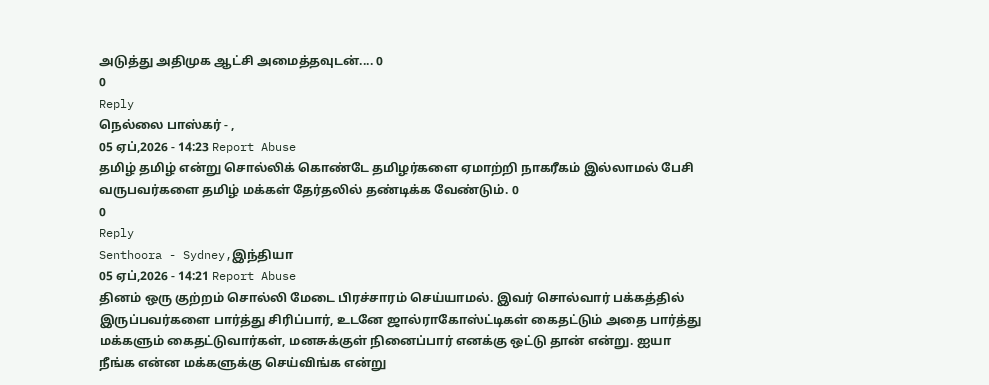அடுத்து அதிமுக ஆட்சி அமைத்தவுடன்.... 0
0
Reply
நெல்லை பாஸ்கர் - ,
05 ஏப்,2026 - 14:23 Report Abuse
தமிழ் தமிழ் என்று சொல்லிக் கொண்டே தமிழர்களை ஏமாற்றி நாகரீகம் இல்லாமல் பேசி வருபவர்களை தமிழ் மக்கள் தேர்தலில் தண்டிக்க வேண்டும். 0
0
Reply
Senthoora - Sydney,இந்தியா
05 ஏப்,2026 - 14:21 Report Abuse
தினம் ஒரு குற்றம் சொல்லி மேடை பிரச்சாரம் செய்யாமல். இவர் சொல்வார் பக்கத்தில் இருப்பவர்களை பார்த்து சிரிப்பார், உடனே ஜால்ராகோஸ்ட்டிகள் கைதட்டும் அதை பார்த்து மக்களும் கைதட்டுவார்கள், மனசுக்குள் நினைப்பார் எனக்கு ஒட்டு தான் என்று. ஐயா நீங்க என்ன மக்களுக்கு செய்விங்க என்று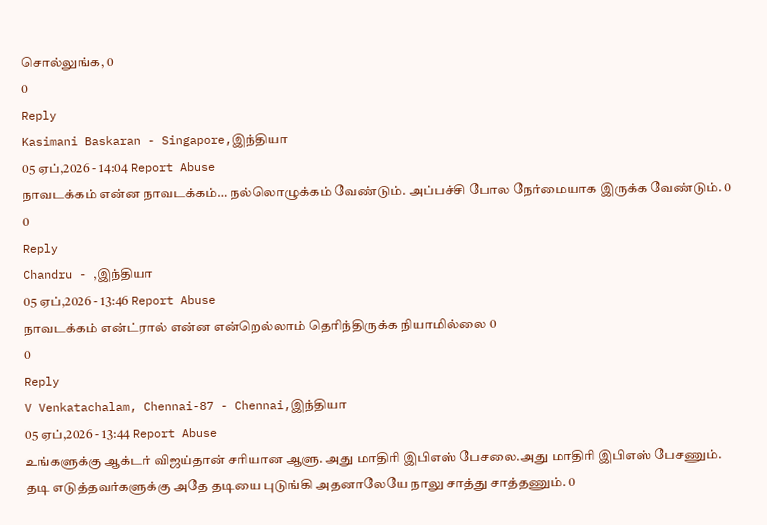சொல்லுங்க, 0
0
Reply
Kasimani Baskaran - Singapore,இந்தியா
05 ஏப்,2026 - 14:04 Report Abuse
நாவடக்கம் என்ன நாவடக்கம்… நல்லொழுக்கம் வேண்டும். அப்பச்சி போல நேர்மையாக இருக்க வேண்டும். 0
0
Reply
Chandru - ,இந்தியா
05 ஏப்,2026 - 13:46 Report Abuse
நாவடக்கம் என்ட்ரால் என்ன என்றெல்லாம் தெரிந்திருக்க நியாமில்லை 0
0
Reply
V Venkatachalam, Chennai-87 - Chennai,இந்தியா
05 ஏப்,2026 - 13:44 Report Abuse
உங்களுக்கு ஆக்டர் விஜய்தான் சரியான ஆளு. அது மாதிரி இபிஎஸ் பேசலை.அது மாதிரி இபிஎஸ் பேசணும். தடி எடுத்தவர்களுக்கு அதே தடியை புடுங்கி அதனாலேயே நாலு சாத்து சாத்தணும். 0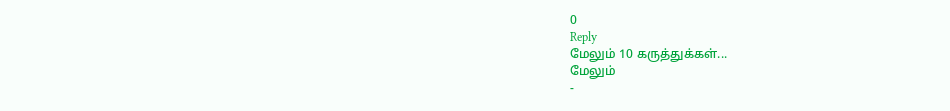0
Reply
மேலும் 10 கருத்துக்கள்...
மேலும்
-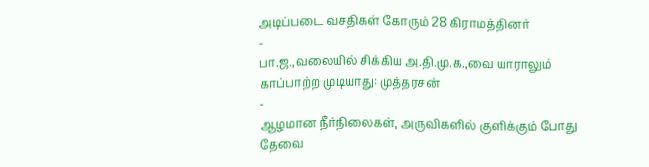அடிப்படை வசதிகள் கோரும் 28 கிராமத்தினர்
-
பா.ஜ.,வலையில் சிக்கிய அ.தி.மு.க.,வை யாராலும் காப்பாற்ற முடியாது: முத்தரசன்
-
ஆழமான நீர்நிலைகள், அருவிகளில் குளிக்கும் போது தேவை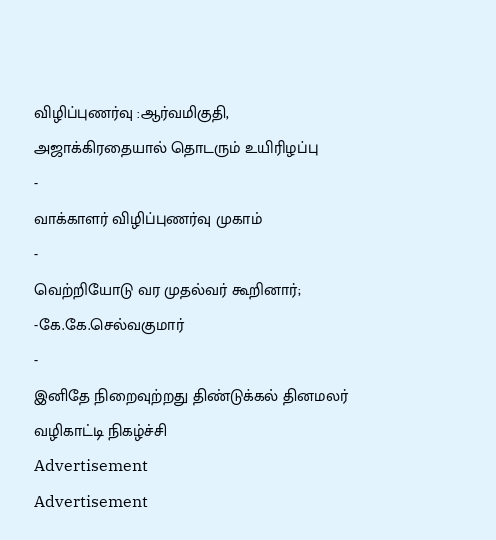விழிப்புணர்வு :ஆர்வமிகுதி, அஜாக்கிரதையால் தொடரும் உயிரிழப்பு
-
வாக்காளர் விழிப்புணர்வு முகாம்
-
வெற்றியோடு வர முதல்வர் கூறினார்; -கே.கே.செல்வகுமார்
-
இனிதே நிறைவுற்றது திண்டுக்கல் தினமலர் வழிகாட்டி நிகழ்ச்சி
Advertisement
Advertisement